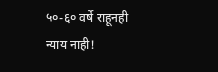५०-६० वर्षे राहूनही न्याय नाही!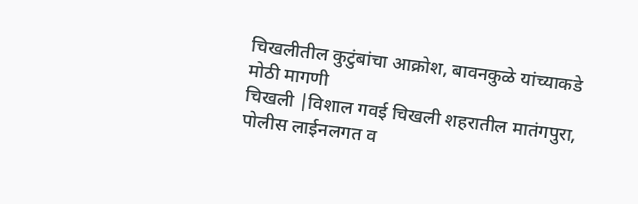चिखलीतील कुटुंबांचा आक्रोश, बावनकुळे यांच्याकडे मोठी मागणी
चिखली |विशाल गवई चिखली शहरातील मातंगपुरा, पोलीस लाईनलगत व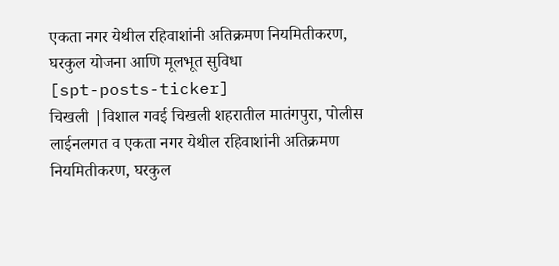एकता नगर येथील रहिवाशांनी अतिक्रमण नियमितीकरण, घरकुल योजना आणि मूलभूत सुविधा
[spt-posts-ticker]
चिखली |विशाल गवई चिखली शहरातील मातंगपुरा, पोलीस लाईनलगत व एकता नगर येथील रहिवाशांनी अतिक्रमण नियमितीकरण, घरकुल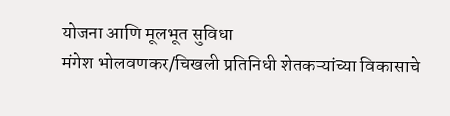योजना आणि मूलभूत सुविधा
मंगेश भोलवणकर/चिखली प्रतिनिधी शेतकऱ्यांच्या विकासाचे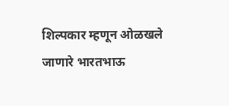शिल्पकार म्हणून ओळखले जाणारे भारतभाऊ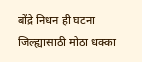बोंद्रे निधन ही घटना जिल्ह्यासाठी मोठा धक्का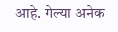आहे. गेल्या अनेक